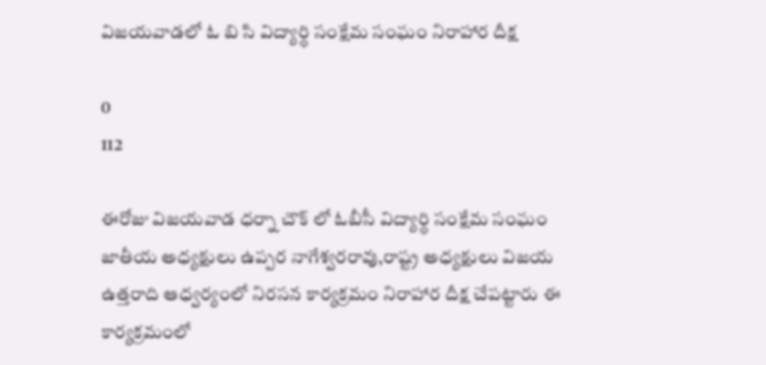విజయవాడలో ఓ బి సి విద్యార్థి సంక్షేమ సంఘం నిరాహార దీక్ష

0
112

ఈరోజు విజయవాడ ధర్నా చౌక్ లో ఓబీసీ విద్యార్థి సంక్షేమ సంఘం జాతీయ అధ్యక్షులు ఉప్పర నాగేశ్వరరావు,రాష్ట్ర అధ్యక్షులు విజయ ఉత్తరాది ఆధ్వర్యంలో నిరసన కార్యక్రమం నిరాహార దీక్ష చేపట్టారు ఈ కార్యక్రమంలో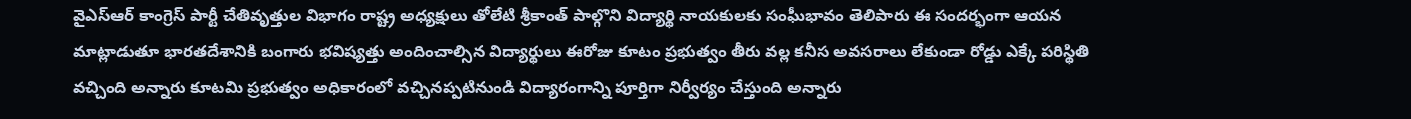వైఎస్ఆర్ కాంగ్రెస్ పార్టీ చేతివృత్తుల విభాగం రాష్ట్ర అధ్యక్షులు తోలేటి శ్రీకాంత్ పాల్గొని విద్యార్థి నాయకులకు సంఘీభావం తెలిపారు ఈ సందర్భంగా ఆయన మాట్లాడుతూ భారతదేశానికి బంగారు భవిష్యత్తు అందించాల్సిన విద్యార్థులు ఈరోజు కూటం ప్రభుత్వం తీరు వల్ల కనీస అవసరాలు లేకుండా రోడ్డు ఎక్కే పరిస్థితి వచ్చింది అన్నారు కూటమి ప్రభుత్వం అధికారంలో వచ్చినప్పటినుండి విద్యారంగాన్ని పూర్తిగా నిర్వీర్యం చేస్తుంది అన్నారు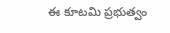ఈ కూటమి ప్రభుత్వం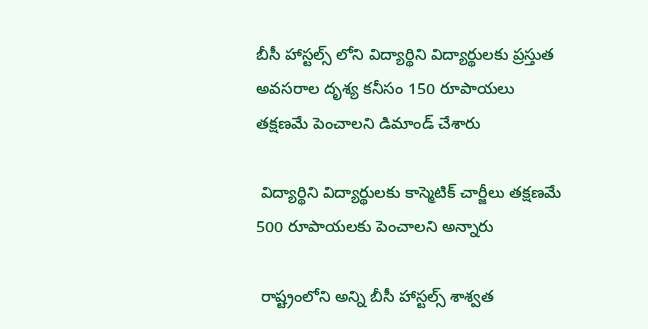బీసీ హాస్టల్స్ లోని విద్యార్థిని విద్యార్థులకు ప్రస్తుత అవసరాల దృశ్య కనీసం 150 రూపాయలు తక్షణమే పెంచాలని డిమాండ్ చేశారు

 విద్యార్థిని విద్యార్థులకు కాస్మెటిక్ చార్జీలు తక్షణమే 500 రూపాయలకు పెంచాలని అన్నారు

 రాష్ట్రంలోని అన్ని బీసీ హాస్టల్స్ శాశ్వత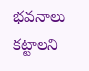భవనాలు కట్టాలని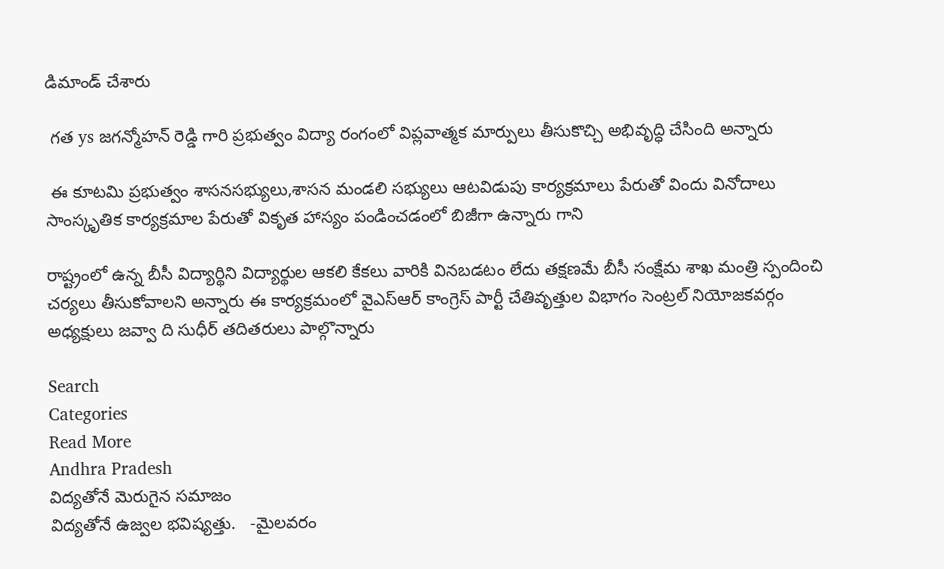డిమాండ్ చేశారు

 గత ys జగన్మోహన్ రెడ్డి గారి ప్రభుత్వం విద్యా రంగంలో విప్లవాత్మక మార్పులు తీసుకొచ్చి అభివృద్ధి చేసింది అన్నారు

 ఈ కూటమి ప్రభుత్వం శాసనసభ్యులు,శాసన మండలి సభ్యులు ఆటవిడుపు కార్యక్రమాలు పేరుతో విందు వినోదాలు సాంస్కృతిక కార్యక్రమాల పేరుతో వికృత హాస్యం పండించడంలో బిజీగా ఉన్నారు గాని

రాష్ట్రంలో ఉన్న బీసీ విద్యార్థిని విద్యార్థుల ఆకలి కేకలు వారికి వినబడటం లేదు తక్షణమే బీసీ సంక్షేమ శాఖ మంత్రి స్పందించి చర్యలు తీసుకోవాలని అన్నారు ఈ కార్యక్రమంలో వైఎస్ఆర్ కాంగ్రెస్ పార్టీ చేతివృత్తుల విభాగం సెంట్రల్ నియోజకవర్గం అధ్యక్షులు జవ్వా ది సుధీర్ తదితరులు పాల్గొన్నారు

Search
Categories
Read More
Andhra Pradesh
విద్యతోనే మెరుగైన సమాజం
విద్యతోనే ఉజ్వల భవిష్యత్తు.   -మైలవరం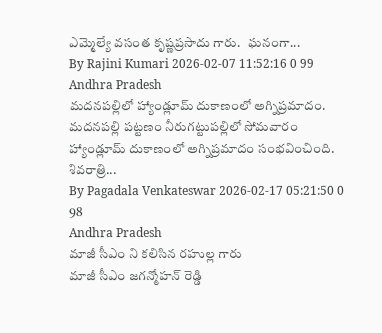ఎమ్మెల్యే వసంత కృష్ణప్రసాదు గారు.   ఘనంగా...
By Rajini Kumari 2026-02-07 11:52:16 0 99
Andhra Pradesh
మదనపల్లిలో హ్యాండ్లూమ్ దుకాణంలో అగ్నిప్రమాదం.
మదనపల్లి పట్టణం నీరుగట్టుపల్లిలో సోమవారం హ్యాండ్లూమ్ దుకాణంలో అగ్నిప్రమాదం సంభవించింది. శివరాత్రి...
By Pagadala Venkateswar 2026-02-17 05:21:50 0 98
Andhra Pradesh
మాజీ సీఎం ని కలిసిన రహుల్ల గారు
మాజీ సీఎం జగన్మోహన్ రెడ్డి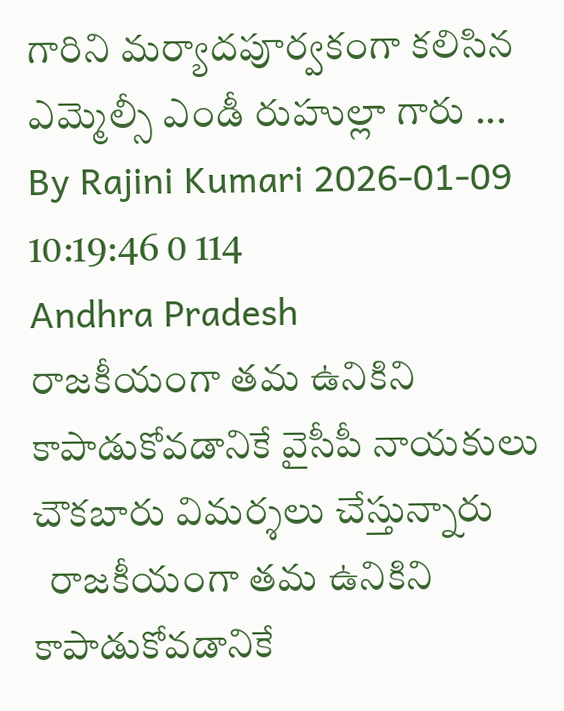గారిని మర్యాదపూర్వకంగా కలిసిన ఎమ్మెల్సీ ఎండీ రుహుల్లా గారు ...
By Rajini Kumari 2026-01-09 10:19:46 0 114
Andhra Pradesh
రాజకీయంగా తమ ఉనికిని కాపాడుకోవడానికే వైసీపీ నాయకులు చౌకబారు విమర్శలు చేస్తున్నారు
  రాజకీయంగా తమ ఉనికిని కాపాడుకోవడానికే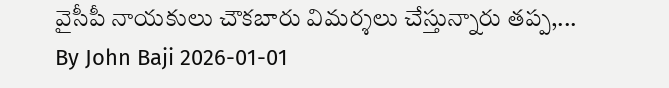వైసీపీ నాయకులు చౌకబారు విమర్శలు చేస్తున్నారు తప్ప,...
By John Baji 2026-01-01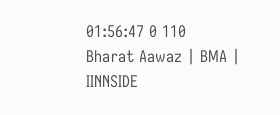01:56:47 0 110
Bharat Aawaz | BMA | IINNSIDE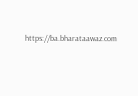https://ba.bharataawaz.com